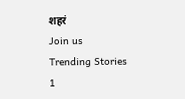शहरं
Join us
Trending Stories
1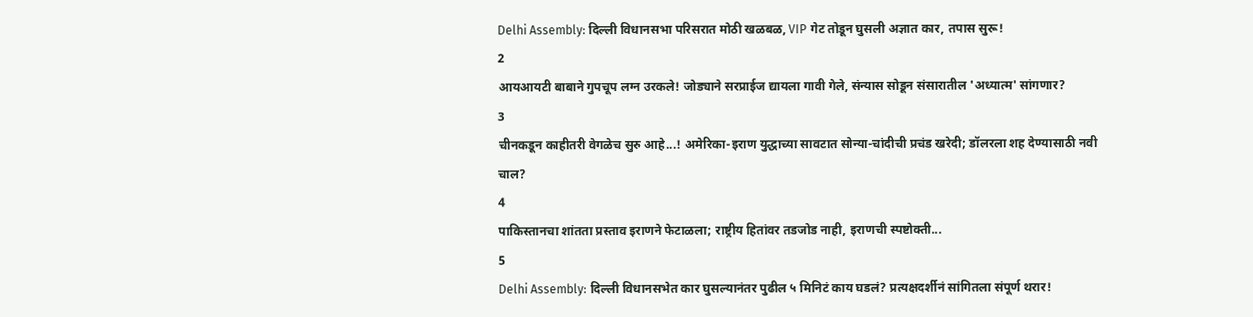Delhi Assembly: दिल्ली विधानसभा परिसरात मोठी खळबळ, VIP गेट तोडून घुसली अज्ञात कार, तपास सुरू!
2
आयआयटी बाबाने गुपचूप लग्न उरकले! जोड्याने सरप्राईज द्यायला गावी गेले, संन्यास सोडून संसारातील 'अध्यात्म' सांगणार?
3
चीनकडून काहीतरी वेगळेच सुरु आहे...! अमेरिका-इराण युद्धाच्या सावटात सोन्या-चांदीची प्रचंड खरेदी; डॉलरला शह देण्यासाठी नवी चाल?
4
पाकिस्तानचा शांतता प्रस्ताव इराणने फेटाळला; राष्ट्रीय हितांवर तडजोड नाही, इराणची स्पष्टोक्ती...
5
Delhi Assembly: दिल्ली विधानसभेत कार घुसल्यानंतर पुढील ५ मिनिटं काय घडलं? प्रत्यक्षदर्शीनं सांगितला संपूर्ण थरार!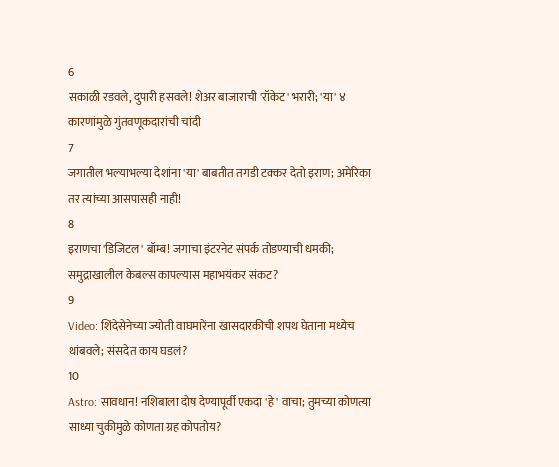6
सकाळी रडवले, दुपारी हसवले! शेअर बाजाराची 'रॉकेट' भरारी; 'या' ४ कारणांमुळे गुंतवणूकदारांची चांदी
7
जगातील भल्याभल्या देशांना 'या' बाबतीत तगडी टक्कर देतो इराण; अमेरिका तर त्यांच्या आसपासही नाही!
8
इराणचा 'डिजिटल' बॉम्ब! जगाचा इंटरनेट संपर्क तोडण्याची धमकी; समुद्राखालील केबल्स कापल्यास महाभयंकर संकट?
9
Video: शिंदेसेनेच्या ज्योती वाघमारेंना खासदारकीची शपथ घेताना मध्येच थांबवले; संसदेत काय घडलं?
10
Astro: सावधान! नशिबाला दोष देण्यापूर्वी एकदा 'हे' वाचा; तुमच्या कोणत्या साध्या चुकीमुळे कोणता ग्रह कोपतोय?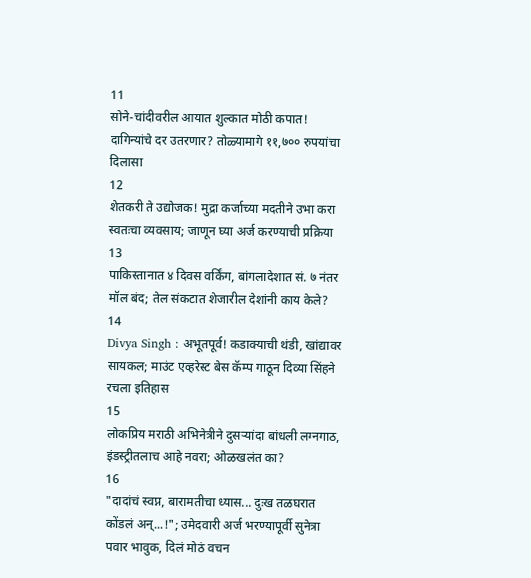11
सोने-चांदीवरील आयात शुल्कात मोठी कपात! दागिन्यांचे दर उतरणार? तोळ्यामागे ११,७०० रुपयांचा दिलासा
12
शेतकरी ते उद्योजक! मुद्रा कर्जाच्या मदतीने उभा करा स्वतःचा व्यवसाय; जाणून घ्या अर्ज करण्याची प्रक्रिया
13
पाकिस्तानात ४ दिवस वर्किंग, बांगलादेशात सं. ७ नंतर मॉल बंद; तेल संकटात शेजारील देशांनी काय केले?
14
Divya Singh : अभूतपूर्व! कडाक्याची थंडी, खांद्यावर सायकल; माउंट एव्हरेस्ट बेस कॅम्प गाठून दिव्या सिंहने रचला इतिहास
15
लोकप्रिय मराठी अभिनेत्रीने दुसऱ्यांदा बांधली लग्नगाठ, इंडस्ट्रीतलाच आहे नवरा; ओळखलंत का?
16
"दादांचं स्वप्न, बारामतीचा ध्यास... दुःख तळघरात कोंडलं अन्...!"; उमेदवारी अर्ज भरण्यापूर्वी सुनेत्रा पवार भावुक, दिलं मोठं वचन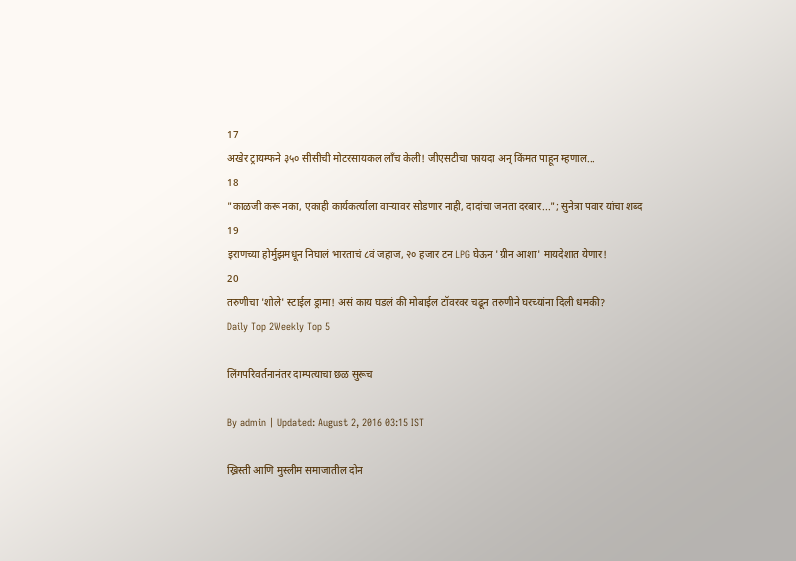17
अखेर ट्रायम्फने ३५० सीसीची मोटरसायकल लाँच केली! जीएसटीचा फायदा अन् किंमत पाहून म्हणाल...
18
"काळजी करू नका, एकाही कार्यकर्त्याला वाऱ्यावर सोडणार नाही, दादांचा जनता दरबार..."; सुनेत्रा पवार यांचा शब्द
19
इराणच्या होर्मुझमधून निघालं भारताचं ८वं जहाज, २० हजार टन LPG घेऊन 'ग्रीन आशा' मायदेशात येणार!
20
तरुणीचा 'शोले' स्टाईल ड्रामा! असं काय घडलं की मोबाईल टॉवरवर चढून तरुणीने घरच्यांना दिली धमकी?
Daily Top 2Weekly Top 5

लिंगपरिवर्तनानंतर दाम्पत्याचा छळ सुरूच

By admin | Updated: August 2, 2016 03:15 IST

ख्रिस्ती आणि मुस्लीम समाजातील दोन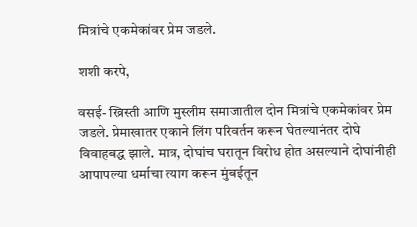मित्रांचे एकमेकांवर प्रेम जडले.

शशी करपे,

वसई- ख्रिस्ती आणि मुस्लीम समाजातील दोन मित्रांचे एकमेकांवर प्रेम जडले. प्रेमाखातर एकाने लिंग परिवर्तन करून घेतल्यानंतर दोघे विवाहबद्ध झाले. मात्र, दोघांच घरातून विरोध होत असल्याने दोघांनीही आपापल्या धर्माचा त्याग करून मुंबईतून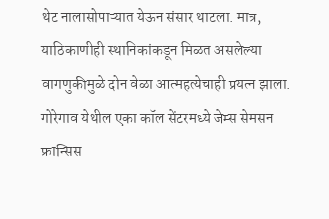थेट नालासोपाऱ्यात येऊन संसार थाटला. मात्र, याठिकाणीही स्थानिकांकडून मिळत असलेल्या वागणुकीमुळे दोन वेळा आत्महत्येचाही प्रयत्न झाला. गोरेगाव येथील एका कॉल सेंटरमध्ये जेम्स सेमसन फ्रान्सिस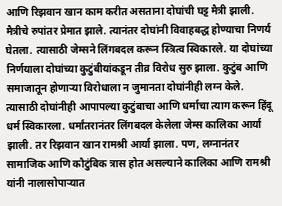आणि रिझवान खान काम करीत असताना दोघांची घट्ट मैत्री झाली. मैत्रीचे रुपांतर प्रेमात झाले. त्यानंतर दोघांनी विवाहबद्ध होण्याचा निणर्य घेतला. त्यासाठी जेम्सने लिंगबदल करून स्त्रित्व स्विकारले. या दोघांच्या निर्णयाला दोघांच्या कुटुंबीयांकडून तीव्र विरोध सुरु झाला. कुटुंब आणि समाजातून होणाऱ्या विरोधाला न जुमानता दोघांनीही लग्न केले. त्यासाठी दोघांनीही आपापल्या कुटुंबाचा आणि धर्माचा त्याग करून हिंदू धर्म स्विकारला. धर्मांतरानंतर लिंगबदल केलेला जेम्स कालिका आर्या झाली. तर रिझवान खान रामश्री आर्या झाला. पण, लग्नानंतर सामाजिक आणि कौटुंबिक त्रास होत असल्याने कालिका आणि रामश्री यांनी नालासोपाऱ्यात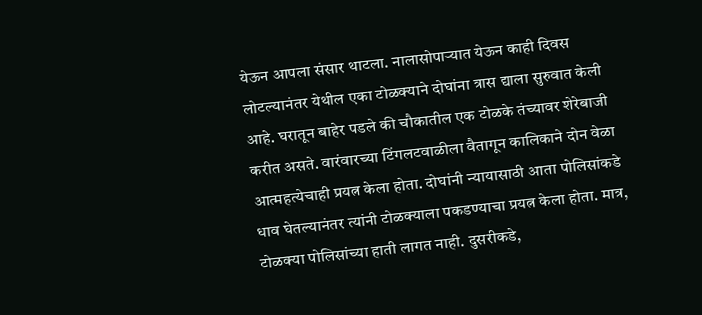येऊन आपला संसार थाटला. नालासोपाऱ्यात येऊन काही दिवस लोटल्यानंतर येथील एका टोळक्याने दोघांना त्रास द्याला सुरुवात केली आहे. घरातून बाहेर पडले की चौकातील एक टोळके तंच्यावर शेरेबाजी करीत असते. वारंवारच्या टिंगलटवाळीला वैतागून कालिकाने दोन वेळा आत्महत्येचाही प्रयत्न केला होता. दोघांनी न्यायासाठी आता पोलिसांकडे धाव घेतल्यानंतर त्यांनी टोळक्याला पकडण्याचा प्रयत्न केला होता. मात्र, टोळक्या पोलिसांच्या हाती लागत नाही. दुसरीकडे,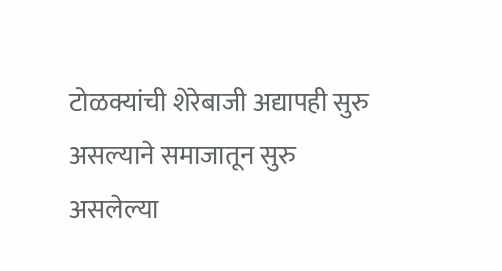टोळक्यांची शेरेबाजी अद्यापही सुरु असल्याने समाजातून सुरु असलेल्या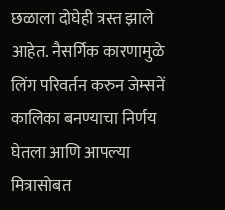छळाला दोघेही त्रस्त झाले आहेत. नैसर्गिक कारणामुळे लिंग परिवर्तन करुन जेम्सनें कालिका बनण्याचा निर्णय घेतला आणि आपल्या मित्रासोबत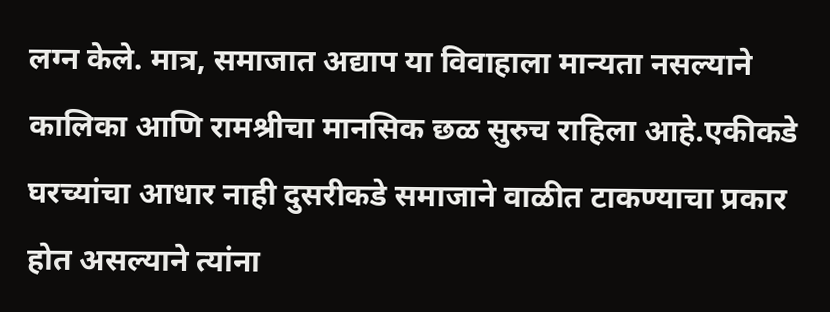लग्न केले. मात्र, समाजात अद्याप या विवाहाला मान्यता नसल्याने कालिका आणि रामश्रीचा मानसिक छळ सुरुच राहिला आहे.एकीकडे घरच्यांचा आधार नाही दुसरीकडे समाजाने वाळीत टाकण्याचा प्रकार होत असल्याने त्यांना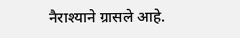नैराश्याने ग्रासले आहे.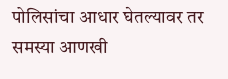पोलिसांचा आधार घेतल्यावर तर समस्या आणखी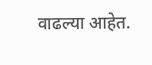वाढल्या आहेत.